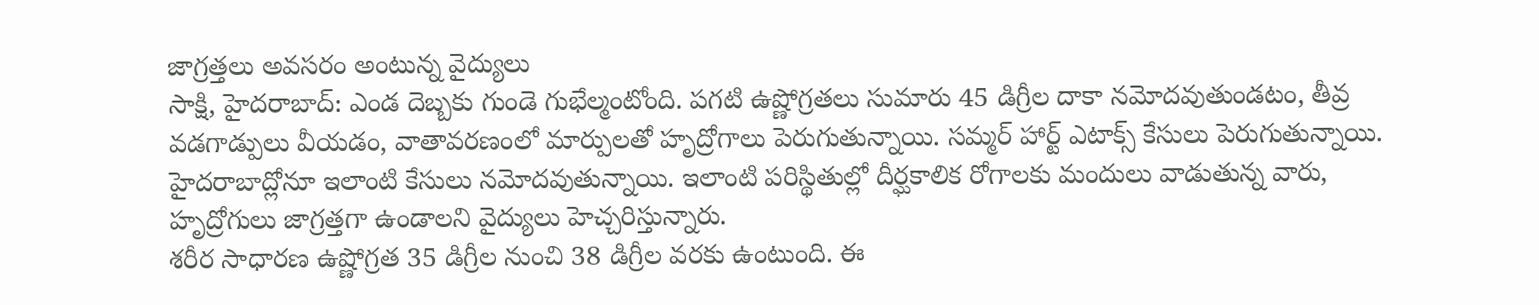జాగ్రత్తలు అవసరం అంటున్న వైద్యులు
సాక్షి, హైదరాబాద్: ఎండ దెబ్బకు గుండె గుభేల్మంటోంది. పగటి ఉష్ణోగ్రతలు సుమారు 45 డిగ్రీల దాకా నమోదవుతుండటం, తీవ్ర వడగాడ్పులు వీయడం, వాతావరణంలో మార్పులతో హృద్రోగాలు పెరుగుతున్నాయి. సమ్మర్ హార్ట్ ఎటాక్స్ కేసులు పెరుగుతున్నాయి. హైదరాబాద్లోనూ ఇలాంటి కేసులు నమోదవుతున్నాయి. ఇలాంటి పరిస్థితుల్లో దీర్ఘకాలిక రోగాలకు మందులు వాడుతున్న వారు, హృద్రోగులు జాగ్రత్తగా ఉండాలని వైద్యులు హెచ్చరిస్తున్నారు.
శరీర సాధారణ ఉష్ణోగ్రత 35 డిగ్రీల నుంచి 38 డిగ్రీల వరకు ఉంటుంది. ఈ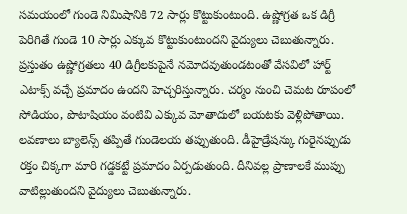సమయంలో గుండె నిమిషానికి 72 సార్లు కొట్టుకుంటుంది. ఉష్ణోగ్రత ఒక డిగ్రీ పెరిగితే గుండె 10 సార్లు ఎక్కువ కొట్టుకుంటుందని వైద్యులు చెబుతున్నారు. ప్రస్తుతం ఉష్ణోగ్రతలు 40 డిగ్రీలకుపైనే నమోదవుతుండటంతో వేసవిలో హార్ట్ ఎటాక్స్ వచ్చే ప్రమాదం ఉందని హెచ్చరిస్తున్నారు. చర్మం నుంచి చెమట రూపంలో సోడియం, పొటాషియం వంటివి ఎక్కువ మోతాదులో బయటకు వెళ్లిపోతాయి. లవణాలు బ్యాలెన్స్ తప్పితే గుండెలయ తప్పుతుంది. డీహైడ్రేషన్కు గురైనప్పుడు రక్తం చిక్కగా మారి గడ్డకట్టే ప్రమాదం ఏర్పడుతుంది. దీనివల్ల ప్రాణాలకే ముప్పు వాటిల్లుతుందని వైద్యులు చెబుతున్నారు.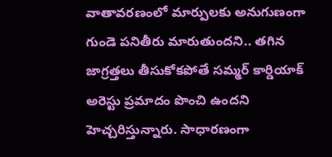వాతావరణంలో మార్పులకు అనుగుణంగా గుండె పనితీరు మారుతుందని.. తగిన జాగ్రత్తలు తీసుకోకపోతే సమ్మర్ కార్డియాక్ అరెస్టు ప్రమాదం పొంచి ఉందని హెచ్చరిస్తున్నారు. సాధారణంగా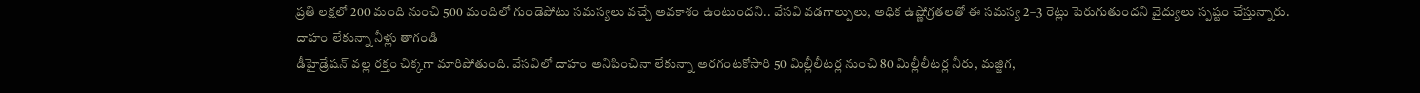ప్రతి లక్షలో 200 మంది నుంచి 500 మందిలో గుండెపోటు సమస్యలు వచ్చే అవకాశం ఉంటుందని.. వేసవి వడగాల్పులు, అధిక ఉష్ణోగ్రతలతో ఈ సమస్య 2–3 రెట్లు పెరుగుతుందని వైద్యులు స్పష్టం చేస్తున్నారు.
దాహం లేకున్నా నీళ్లు తాగండి
డీహైడ్రేషన్ వల్ల రక్తం చిక్కగా మారిపోతుంది. వేసవిలో దాహం అనిపించినా లేకున్నా అరగంటకోసారి 50 మిల్లీలీటర్ల నుంచి 80 మిల్లీలీటర్ల నీరు, మజ్జిగ,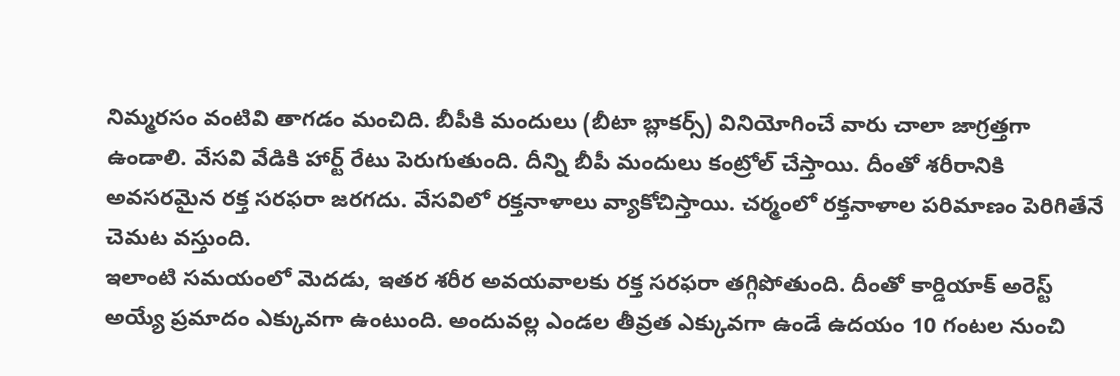నిమ్మరసం వంటివి తాగడం మంచిది. బీపీకి మందులు (బీటా బ్లాకర్స్) వినియోగించే వారు చాలా జాగ్రత్తగా ఉండాలి. వేసవి వేడికి హార్ట్ రేటు పెరుగుతుంది. దీన్ని బీపీ మందులు కంట్రోల్ చేస్తాయి. దీంతో శరీరానికి అవసరమైన రక్త సరఫరా జరగదు. వేసవిలో రక్తనాళాలు వ్యాకోచిస్తాయి. చర్మంలో రక్తనాళాల పరిమాణం పెరిగితేనే చెమట వస్తుంది.
ఇలాంటి సమయంలో మెదడు, ఇతర శరీర అవయవాలకు రక్త సరఫరా తగ్గిపోతుంది. దీంతో కార్డియాక్ అరెస్ట్ అయ్యే ప్రమాదం ఎక్కువగా ఉంటుంది. అందువల్ల ఎండల తీవ్రత ఎక్కువగా ఉండే ఉదయం 10 గంటల నుంచి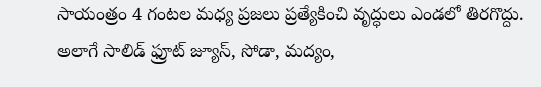సాయంత్రం 4 గంటల మధ్య ప్రజలు ప్రత్యేకించి వృద్ధులు ఎండలో తిరగొద్దు. అలాగే సాలిడ్ ఫ్రూట్ జ్యూస్, సోడా, మద్యం,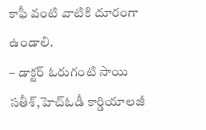కాఫీ వంటి వాటికి దూరంగా ఉండాలి.
– డాక్టర్ ఓరుగంటి సాయి సతీశ్,హెచ్ఓడీ కార్డియాలజీ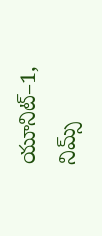యూనిట్–1, నిమ్స్